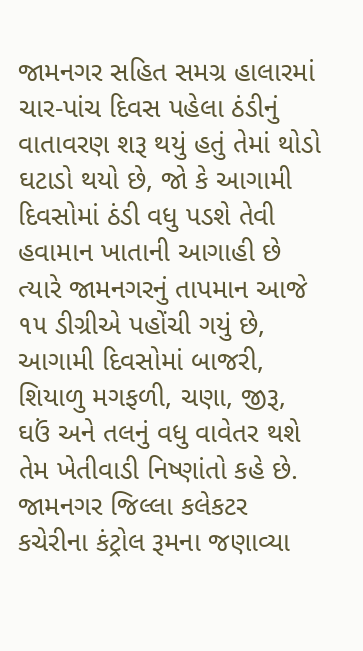જામનગર સહિત સમગ્ર હાલારમાં ચાર-પાંચ દિવસ પહેલા ઠંડીનું વાતાવરણ શરૂ થયું હતું તેમાં થોડો ઘટાડો થયો છે, જો કે આગામી દિવસોમાં ઠંડી વધુ પડશે તેવી હવામાન ખાતાની આગાહી છે ત્યારે જામનગરનું તાપમાન આજે ૧૫ ડીગ્રીએ પહોંચી ગયું છે, આગામી દિવસોમાં બાજરી, શિયાળુ મગફળી, ચણા, જીરૂ, ઘઉં અને તલનું વધુ વાવેતર થશે તેમ ખેતીવાડી નિષ્ણાંતો કહે છે.
જામનગર જિલ્લા કલેકટર કચેરીના કંટ્રોલ રૂમના જણાવ્યા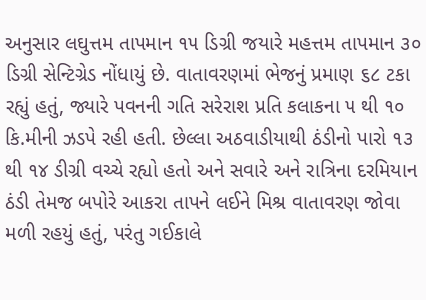અનુસાર લઘુત્તમ તાપમાન ૧૫ ડિગ્રી જયારે મહત્તમ તાપમાન ૩૦ ડિગ્રી સેન્ટિગ્રેડ નોંધાયું છે. વાતાવરણમાં ભેજનું પ્રમાણ ૬૮ ટકા રહ્યું હતું, જ્યારે પવનની ગતિ સરેરાશ પ્રતિ કલાકના ૫ થી ૧૦ કિ.મીની ઝડપે રહી હતી. છેલ્લા અઠવાડીયાથી ઠંડીનો પારો ૧૩ થી ૧૪ ડીગ્રી વચ્ચે રહ્યો હતો અને સવારે અને રાત્રિના દરમિયાન ઠંડી તેમજ બપોરે આકરા તાપને લઈને મિશ્ર વાતાવરણ જોવા મળી રહયું હતું, પરંતુ ગઈકાલે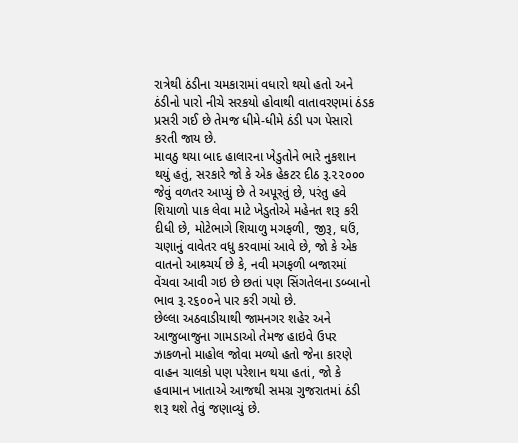રાત્રેથી ઠંડીના ચમકારામાં વધારો થયો હતો અને ઠંડીનો પારો નીચે સરકયો હોવાથી વાતાવરણમાં ઠંડક પ્રસરી ગઈ છે તેમજ ધીમે-ધીમે ઠંડી પગ પેસારો કરતી જાય છે.
માવઠુ થયા બાદ હાલારના ખેડુતોને ભારે નુકશાન થયું હતું, સરકારે જો કે એક હેકટર દીઠ રૂ.૨૨૦૦૦ જેવું વળતર આપ્યું છે તે અપૂરતું છે, પરંતુ હવે શિયાળો પાક લેવા માટે ખેડુતોએ મહેનત શરૂ કરી દીધી છે, મોટેભાગે શિયાળુ મગફળી, જીરૂ, ઘઉં, ચણાનું વાવેતર વધુ કરવામાં આવે છે, જો કે એક વાતનો આશ્ર્ચર્ય છે કે, નવી મગફળી બજારમાં વેંચવા આવી ગઇ છે છતાં પણ સિંગતેલના ડબ્બાનો ભાવ રૂ.૨૬૦૦ને પાર કરી ગયો છે.
છેલ્લા અઠવાડીયાથી જામનગર શહેર અને આજુબાજુના ગામડાઓ તેમજ હાઇવે ઉપર ઝાકળનો માહોલ જોવા મળ્યો હતો જેના કારણે વાહન ચાલકો પણ પરેશાન થયા હતાં, જો કે હવામાન ખાતાએ આજથી સમગ્ર ગુજરાતમાં ઠંડી શરૂ થશે તેવું જણાવ્યું છે.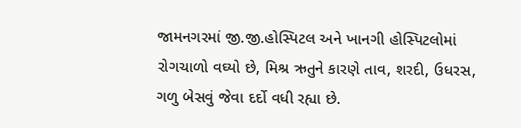જામનગરમાં જી.જી.હોસ્પિટલ અને ખાનગી હોસ્પિટલોમાં રોગચાળો વઘ્યો છે, મિશ્ર ઋતુને કારણે તાવ, શરદી, ઉધરસ, ગળુ બેસવું જેવા દર્દો વધી રહ્યા છે.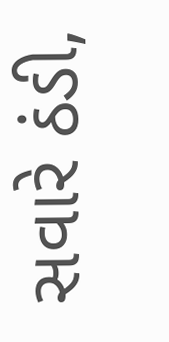સવારે ઠંડી,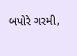બપોરે ગરમી,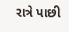રાત્રે પાછી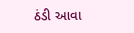ઠંડી આવા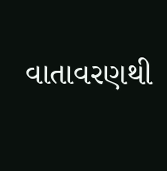વાતાવરણથી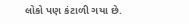લોકો પણ કંટાળી ગયા છે.